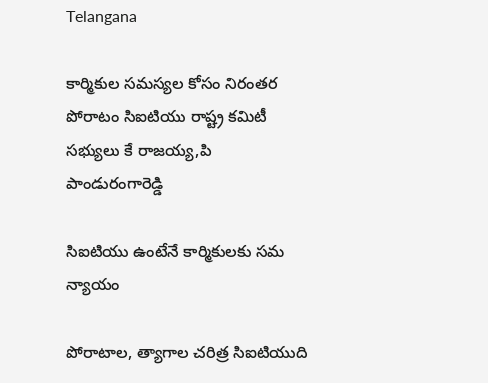Telangana

కార్మికుల సమస్యల కోసం నిరంతర పోరాటం సిఐటియు రాష్ట్ర కమిటీ సభ్యులు కే రాజయ్య,పి పాండురంగారెడ్డి

సిఐటియు ఉంటేనే కార్మికులకు సమ న్యాయం

పోరాటాల, త్యాగాల చరిత్ర సిఐటియుది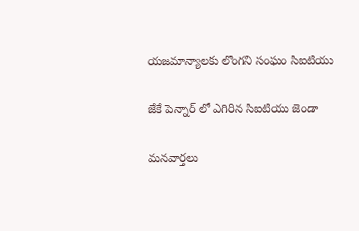యజమాన్యాలకు లొంగని సంఘం సిఐటియు

జేకే పెన్నార్ లో ఎగిరిన సిఐటియు జెండా

మనవార్తలు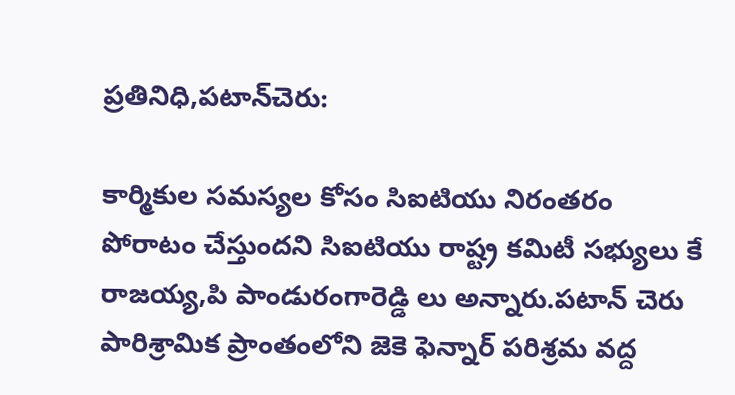ప్రతినిధి,పటాన్‌చెరు:

కార్మికుల సమస్యల కోసం సిఐటియు నిరంతరం పోరాటం చేస్తుందని సిఐటియు రాష్ట్ర కమిటీ సభ్యులు కే రాజయ్య,పి పాండురంగారెడ్డి లు అన్నారు.పటాన్ చెరు పారిశ్రామిక ప్రాంతంలోని జెకె ఫెన్నార్ పరిశ్రమ వద్ద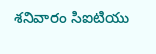శనివారం సిఐటియు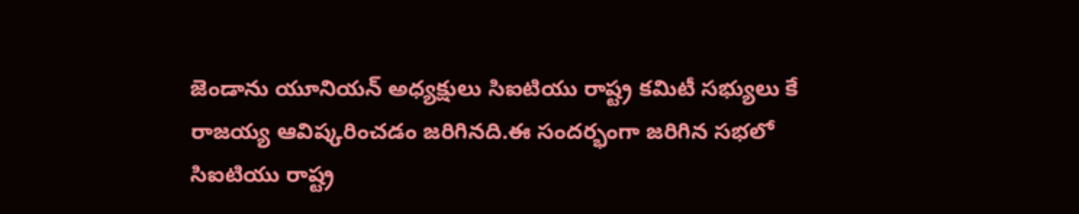జెండాను యూనియన్ అధ్యక్షులు సిఐటియు రాష్ట్ర కమిటీ సభ్యులు కే రాజయ్య ఆవిష్కరించడం జరిగినది.ఈ సందర్భంగా జరిగిన సభలో సిఐటియు రాష్ట్ర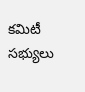కమిటీ సభ్యులు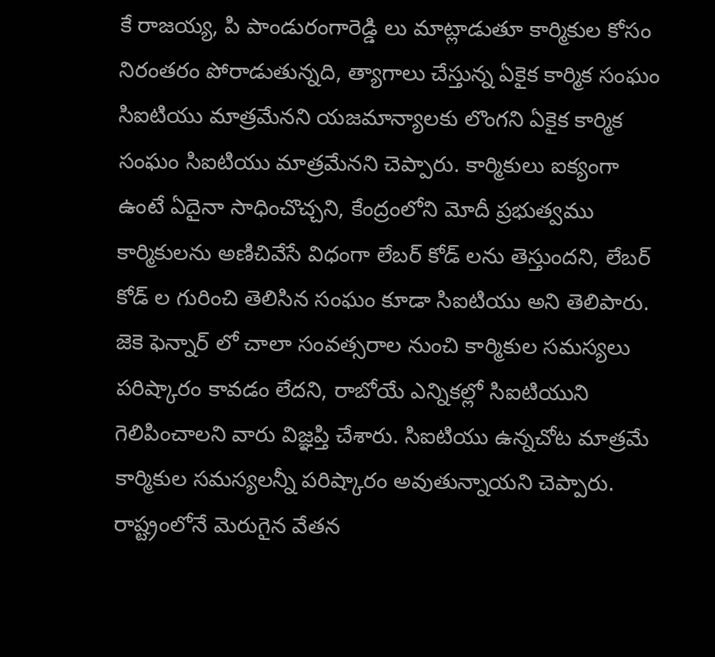కే రాజయ్య, పి పాండురంగారెడ్డి లు మాట్లాడుతూ కార్మికుల కోసం నిరంతరం పోరాడుతున్నది, త్యాగాలు చేస్తున్న ఏకైక కార్మిక సంఘం సిఐటియు మాత్రమేనని యజమాన్యాలకు లొంగని ఏకైక కార్మిక సంఘం సిఐటియు మాత్రమేనని చెప్పారు. కార్మికులు ఐక్యంగా ఉంటే ఏదైనా సాధించొచ్చని, కేంద్రంలోని మోదీ ప్రభుత్వము కార్మికులను అణిచివేసే విధంగా లేబర్ కోడ్ లను తెస్తుందని, లేబర్ కోడ్ ల గురించి తెలిసిన సంఘం కూడా సిఐటియు అని తెలిపారు. జెకె ఫెన్నార్ లో చాలా సంవత్సరాల నుంచి కార్మికుల సమస్యలు పరిష్కారం కావడం లేదని, రాబోయే ఎన్నికల్లో సిఐటియుని గెలిపించాలని వారు విజ్ఞప్తి చేశారు. సిఐటియు ఉన్నచోట మాత్రమే కార్మికుల సమస్యలన్నీ పరిష్కారం అవుతున్నాయని చెప్పారు. రాష్ట్రంలోనే మెరుగైన వేతన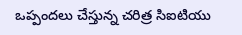ఒప్పందలు చేస్తున్న చరిత్ర సిఐటియు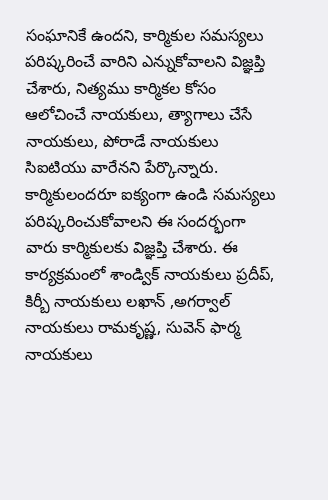సంఘానికే ఉందని, కార్మికుల సమస్యలు పరిష్కరించే వారిని ఎన్నుకోవాలని విజ్ఞప్తి చేశారు, నిత్యము కార్మికల కోసం ఆలోచించే నాయకులు, త్యాగాలు చేసే నాయకులు, పోరాడే నాయకులు సిఐటియు వారేనని పేర్కొన్నారు. కార్మికులందరూ ఐక్యంగా ఉండి సమస్యలు పరిష్కరించుకోవాలని ఈ సందర్భంగా వారు కార్మికులకు విజ్ఞప్తి చేశారు. ఈ కార్యక్రమంలో శాండ్విక్ నాయకులు ప్రదీప్, కిర్బీ నాయకులు లఖాన్ ,అగర్వాల్ నాయకులు రామకృష్ణ, సువెన్ ఫార్మ నాయకులు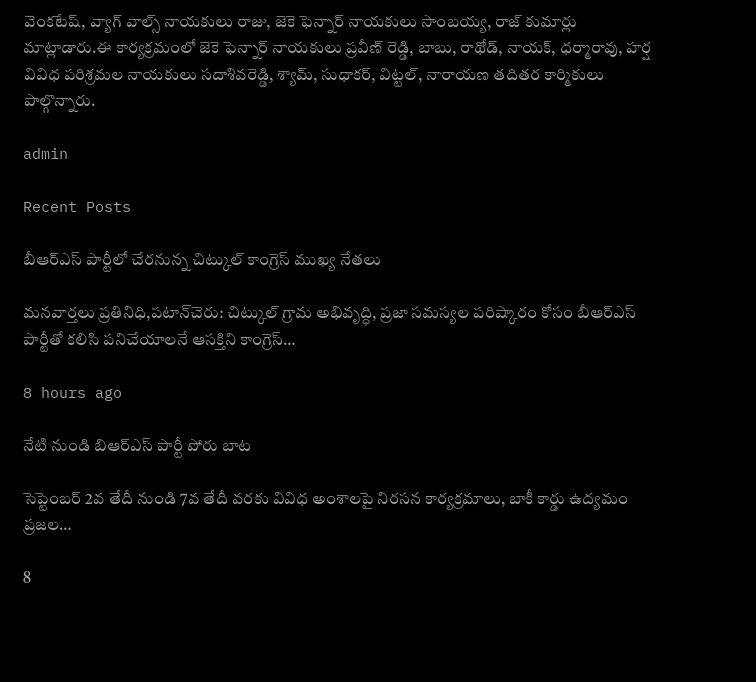వెంకటేష్, వ్యాగ్ వాల్స్ నాయకులు రాజు, జెకె ఫెన్నార్ నాయకులు సాంబయ్య, రాజ్ కుమార్లు మాట్లాడారు.ఈ కార్యక్రమంలో జెకె ఫెన్నార్ నాయకులు ప్రవీణ్ రెడ్డి, బాబు, రాథోడ్, నాయక్, ధర్మారావు, హర్ష వివిధ పరిశ్రమల నాయకులు సదాశివరెడ్డి, శ్యామ్, సుధాకర్, విట్టల్, నారాయణ తదితర కార్మికులు పాల్గొన్నారు.

admin

Recent Posts

బీఆర్ఎస్ పార్టీలో చేరనున్న చిట్కుల్ కాంగ్రెస్ ముఖ్య నేతలు

మనవార్తలు ప్రతినిధి,పటాన్‌చెరు: చిట్కుల్ గ్రామ అభివృద్ధి, ప్రజా సమస్యల పరిష్కారం కోసం బీఆర్ఎస్ పార్టీతో కలిసి పనిచేయాలనే ఆసక్తిని కాంగ్రెస్…

8 hours ago

నేటి నుండి బిఆర్ఎస్ పార్టీ పోరు బాట

సెప్టెంబర్ 2వ తేదీ నుండి 7వ తేదీ వరకు వివిధ అంశాలపై నిరసన కార్యక్రమాలు, బాకీ కార్డు ఉద్యమం  ప్రజల…

8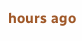hours ago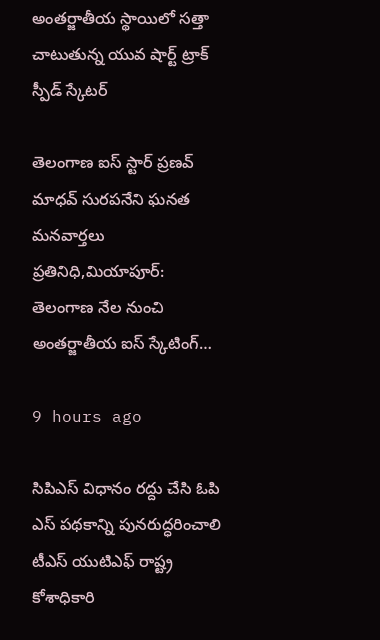అంతర్జాతీయ స్థాయిలో సత్తా చాటుతున్న యువ షార్ట్ ట్రాక్ స్పీడ్ స్కేటర్

తెలంగాణ ఐస్ స్టార్ ప్రణవ్ మాధవ్ సురపనేని ఘనత మనవార్తలు ప్రతినిధి,మియాపూర్: తెలంగాణ నేల నుంచి అంతర్జాతీయ ఐస్ స్కేటింగ్…

9 hours ago

సిపిఎస్ విధానం రద్దు చేసి ఓపి ఎస్ పథకాన్ని పునరుద్ధరించాలి టీఎస్ యుటిఎఫ్ రాష్ట్ర కోశాధికారి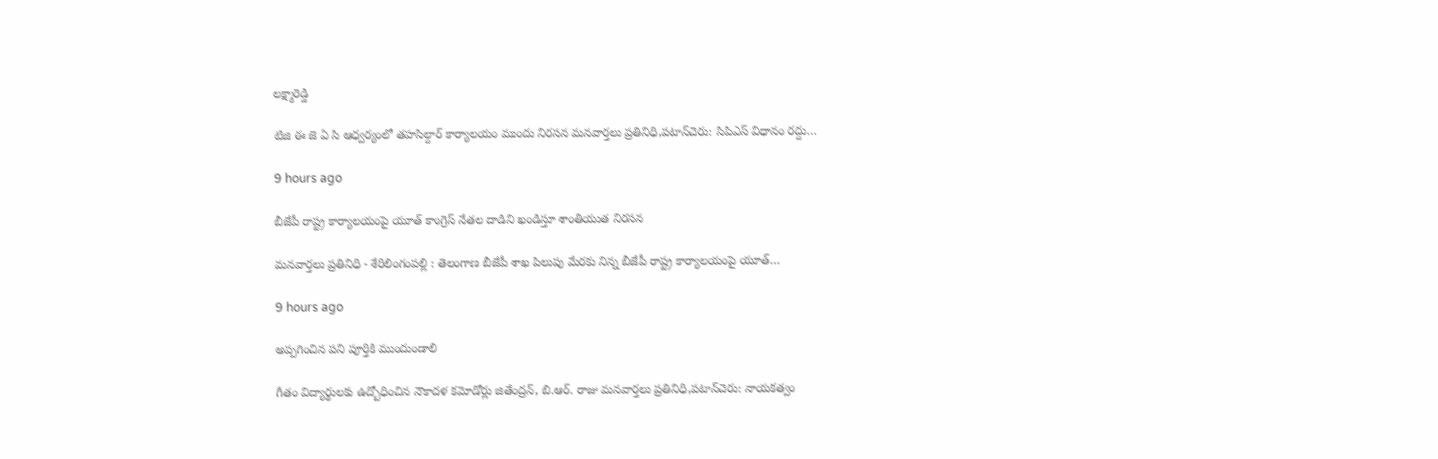లక్ష్మారెడ్డి

టిజి ఈ జె ఏ సి ఆధ్వర్యంలో తహసిల్దార్ కార్యాలయం ముందు నిరసన మనవార్తలు ప్రతినిధి,పటాన్‌చెరు: సిపిఎస్ విధానం రద్దు…

9 hours ago

బీజేపీ రాష్ట్ర కార్యాలయంపై యూత్ కాంగ్రెస్ నేతల దాడిని ఖండిస్తూ శాంతియుత నిరసన

మనవార్తలు ప్రతినిధి - శేరిలింగంపల్లి : తెలంగాణ బీజేపీ శాఖ పిలుపు మేరకు నిన్న బీజేపీ రాష్ట్ర కార్యాలయంపై యూత్…

9 hours ago

అప్పగించిన పని పూర్తికి ముందుండాలి

గీతం విద్యార్థులకు ఉద్బోధించిన నౌకాదళ కమోడోర్లు జితేంద్రన్, బి.ఆర్. రాజు మనవార్తలు ప్రతినిధి,పటాన్‌చెరు: నాయకత్వం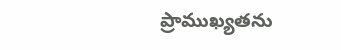ప్రాముఖ్యతను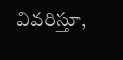వివరిస్తూ,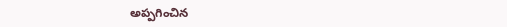అప్పగించిన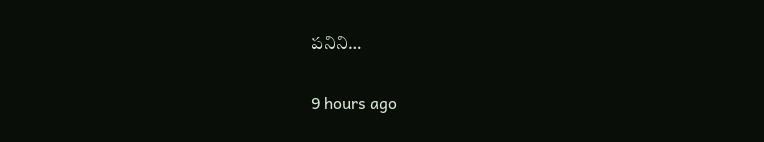పనిని…

9 hours ago